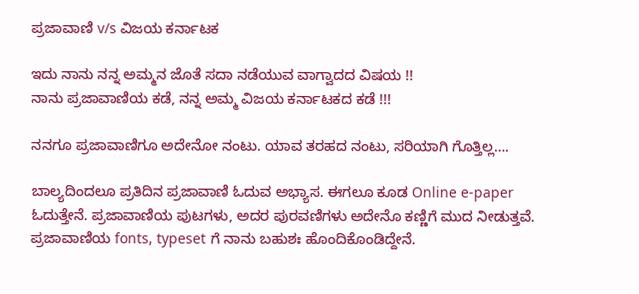ಪ್ರಜಾವಾಣಿ v/s ವಿಜಯ ಕರ್ನಾಟಕ

ಇದು ನಾನು ನನ್ನ ಅಮ್ಮನ ಜೊತೆ ಸದಾ ನಡೆಯುವ ವಾಗ್ವಾದದ ವಿಷಯ !!
ನಾನು ಪ್ರಜಾವಾಣಿಯ ಕಡೆ, ನನ್ನ ಅಮ್ಮ ವಿಜಯ ಕರ್ನಾಟಕದ ಕಡೆ !!!

ನನಗೂ ಪ್ರಜಾವಾಣಿಗೂ ಅದೇನೋ ನಂಟು. ಯಾವ ತರಹದ ನಂಟು, ಸರಿಯಾಗಿ ಗೊತ್ತಿಲ್ಲ….

ಬಾಲ್ಯದಿಂದಲೂ ಪ್ರತಿದಿನ ಪ್ರಜಾವಾಣಿ ಓದುವ ಅಭ್ಯಾಸ. ಈಗಲೂ ಕೂಡ Online e-paper ಓದುತ್ತೇನೆ. ಪ್ರಜಾವಾಣಿಯ ಪುಟಗಳು, ಅದರ ಪುರವಣಿಗಳು ಅದೇನೊ ಕಣ್ಣಿಗೆ ಮುದ ನೀಡುತ್ತವೆ. ಪ್ರಜಾವಾಣಿಯ fonts, typeset ಗೆ ನಾನು ಬಹುಶಃ ಹೊಂದಿಕೊಂಡಿದ್ದೇನೆ.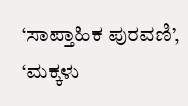‘ಸಾಪ್ತಾಹಿಕ ಪುರವಣಿ’, ‘ಮಕ್ಕಳು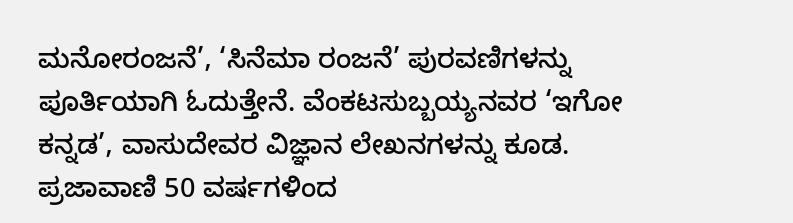ಮನೋರಂಜನೆ’, ‘ಸಿನೆಮಾ ರಂಜನೆ’ ಪುರವಣಿಗಳನ್ನು ಪೂರ್ತಿಯಾಗಿ ಓದುತ್ತೇನೆ. ವೆಂಕಟಸುಬ್ಬಯ್ಯನವರ ‘ಇಗೋ ಕನ್ನಡ’, ವಾಸುದೇವರ ವಿಜ್ಞಾನ ಲೇಖನಗಳನ್ನು ಕೂಡ. ಪ್ರಜಾವಾಣಿ 50 ವರ್ಷಗಳಿಂದ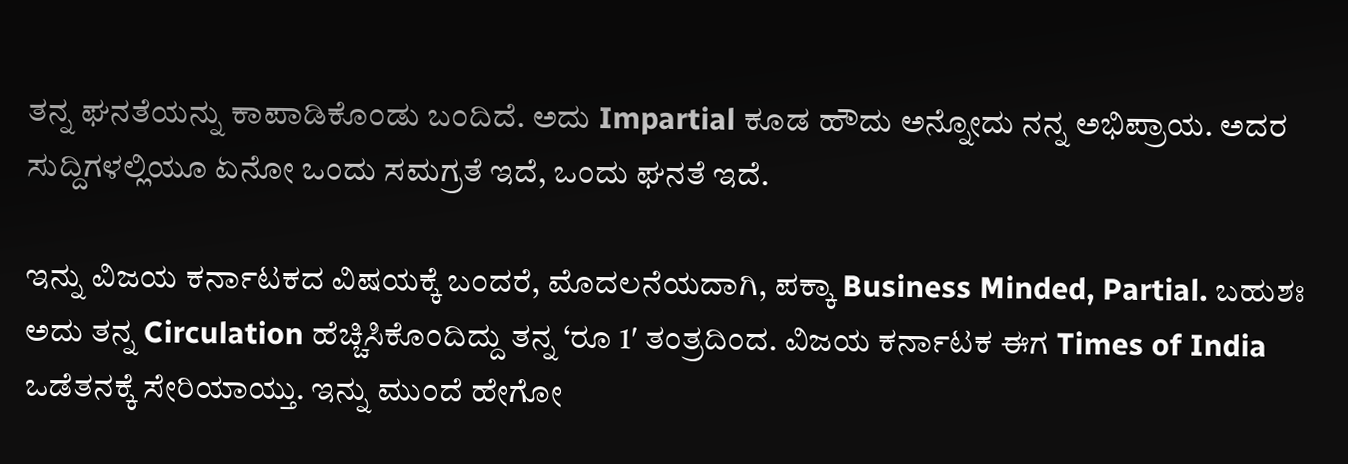ತನ್ನ ಘನತೆಯನ್ನು ಕಾಪಾಡಿಕೊಂಡು ಬಂದಿದೆ. ಅದು Impartial ಕೂಡ ಹೌದು ಅನ್ನೋದು ನನ್ನ ಅಭಿಪ್ರಾಯ. ಅದರ ಸುದ್ದಿಗಳಲ್ಲಿಯೂ ಏನೋ ಒಂದು ಸಮಗ್ರತೆ ಇದೆ, ಒಂದು ಘನತೆ ಇದೆ.

ಇನ್ನು ವಿಜಯ ಕರ್ನಾಟಕದ ವಿಷಯಕ್ಕೆ ಬಂದರೆ, ಮೊದಲನೆಯದಾಗಿ, ಪಕ್ಕಾ Business Minded, Partial. ಬಹುಶಃ ಅದು ತನ್ನ Circulation ಹೆಚ್ಚಿಸಿಕೊಂದಿದ್ದು ತನ್ನ ‘ರೂ 1′ ತಂತ್ರದಿಂದ. ವಿಜಯ ಕರ್ನಾಟಕ ಈಗ Times of India ಒಡೆತನಕ್ಕೆ ಸೇರಿಯಾಯ್ತು. ಇನ್ನು ಮುಂದೆ ಹೇಗೋ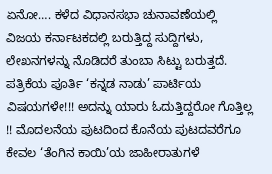ಏನೋ…. ಕಳೆದ ವಿಧಾನಸಭಾ ಚುನಾವಣೆಯಲ್ಲಿ ವಿಜಯ ಕರ್ನಾಟಕದಲ್ಲಿ ಬರುತ್ತಿದ್ದ ಸುದ್ದಿಗಳು, ಲೇಖನಗಳನ್ನು ನೊಡಿದರೆ ತುಂಬಾ ಸಿಟ್ಟು ಬರುತ್ತದೆ. ಪತ್ರಿಕೆಯ ಪೂರ್ತಿ ‘ಕನ್ನಡ ನಾಡು’ ಪಾರ್ಟಿಯ ವಿಷಯಗಳೇ!!! ಅದನ್ನು ಯಾರು ಓದುತ್ತಿದ್ದರೋ ಗೊತ್ತಿಲ್ಲ !! ಮೊದಲನೆಯ ಪುಟದಿಂದ ಕೊನೆಯ ಪುಟದವರೆಗೂ ಕೇವಲ ‘ತೆಂಗಿನ ಕಾಯಿ’ಯ ಜಾಹೀರಾತುಗಳೆ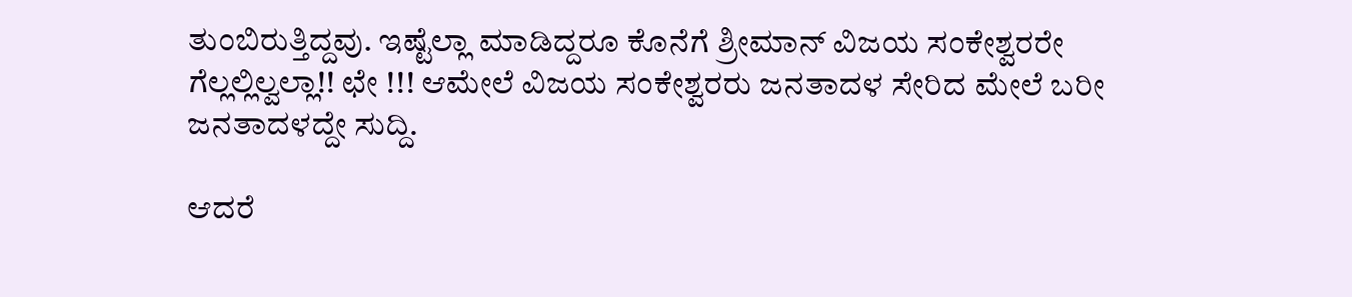ತುಂಬಿರುತ್ತಿದ್ದವು. ಇಷ್ಟೆಲ್ಲಾ ಮಾಡಿದ್ದರೂ ಕೊನೆಗೆ ಶ್ರೀಮಾನ್ ವಿಜಯ ಸಂಕೇಶ್ವರರೇ ಗೆಲ್ಲಲ್ಲಿಲ್ವಲ್ಲಾ!! ಛೇ !!! ಆಮೇಲೆ ವಿಜಯ ಸಂಕೇಶ್ವರರು ಜನತಾದಳ ಸೇರಿದ ಮೇಲೆ ಬರೀ ಜನತಾದಳದ್ದೇ ಸುದ್ದಿ.

ಆದರೆ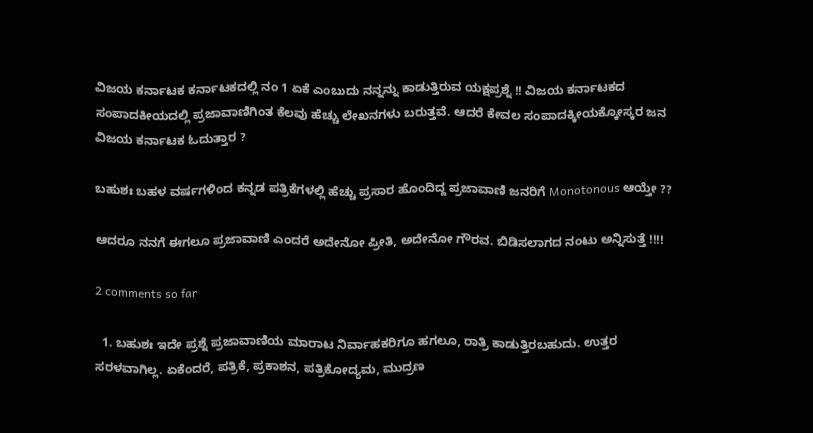ವಿಜಯ ಕರ್ನಾಟಕ ಕರ್ನಾಟಕದಲ್ಲಿ ನಂ 1 ಏಕೆ ಎಂಬುದು ನನ್ನನ್ನು ಕಾಡುತ್ತಿರುವ ಯಕ್ಷಪ್ರಶ್ನೆ !! ವಿಜಯ ಕರ್ನಾಟಕದ ಸಂಪಾದಕೀಯದಲ್ಲಿ ಪ್ರಜಾವಾಣಿಗಿಂತ ಕೆಲವು ಹೆಚ್ಚು ಲೇಖನಗಳು ಬರುತ್ತವೆ. ಆದರೆ ಕೇವಲ ಸಂಪಾದಕ್ಕೀಯಕ್ಕೋಸ್ಕರ ಜನ ವಿಜಯ ಕರ್ನಾಟಕ ಓದುತ್ತಾರ ?

ಬಹುಶಃ ಬಹಳ ವರ್ಷಗಳಿಂದ ಕನ್ನಡ ಪತ್ರಿಕೆಗಳಲ್ಲಿ ಹೆಚ್ಚು ಪ್ರಸಾರ ಹೊಂದಿದ್ದ ಪ್ರಜಾವಾಣಿ ಜನರಿಗೆ Monotonous ಆಯ್ತೇ ??

ಆದರೂ ನನಗೆ ಈಗಲೂ ಪ್ರಜಾವಾಣಿ ಎಂದರೆ ಅದೇನೋ ಪ್ರೀತಿ, ಅದೇನೋ ಗೌರವ. ಬಿಡಿಸಲಾಗದ ನಂಟು ಅನ್ನಿಸುತ್ತೆ !!!!

2 comments so far

  1. ಬಹುಶಃ ಇದೇ ಪ್ರಶ್ನೆ ಪ್ರಜಾವಾಣಿಯ ಮಾರಾಟ ನಿರ್ವಾಹಕರಿಗೂ ಹಗಲೂ, ರಾತ್ರಿ ಕಾಡುತ್ತಿರಬಹುದು. ಉತ್ತರ ಸರಳವಾಗಿಲ್ಲ. ಏಕೆಂದರೆ, ಪತ್ರಿಕೆ, ಪ್ರಕಾಶನ, ಪತ್ರಿಕೋದ್ಯಮ, ಮುದ್ರಣ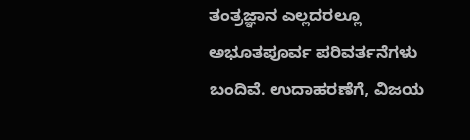ತಂತ್ರಜ್ಞಾನ ಎಲ್ಲದರಲ್ಲೂ ಅಭೂತಪೂರ್ವ ಪರಿವರ್ತನೆಗಳು ಬಂದಿವೆ. ಉದಾಹರಣೆಗೆ, ವಿಜಯ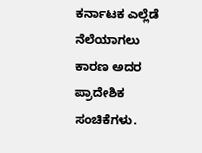ಕರ್ನಾಟಕ ಎಲ್ಲೆಡೆ ನೆಲೆಯಾಗಲು ಕಾರಣ ಅದರ ಪ್ರಾದೇಶಿಕ ಸಂಚಿಕೆಗಳು.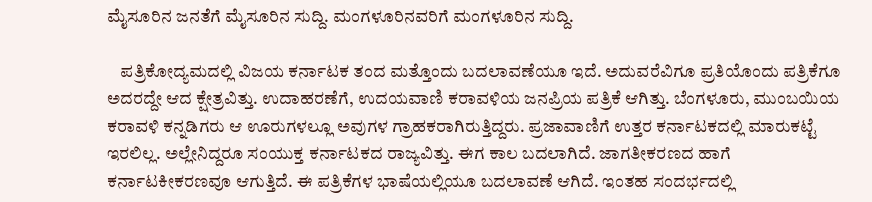ಮೈಸೂರಿನ ಜನತೆಗೆ ಮೈಸೂರಿನ ಸುದ್ದಿ. ಮಂಗಳೂರಿನವರಿಗೆ ಮಂಗಳೂರಿನ ಸುದ್ದಿ.

    ಪತ್ರಿಕೋದ್ಯಮದಲ್ಲಿ ವಿಜಯ ಕರ್ನಾಟಕ ತಂದ ಮತ್ತೊಂದು ಬದಲಾವಣೆಯೂ ಇದೆ. ಅದುವರೆವಿಗೂ ಪ್ರತಿಯೊಂದು ಪತ್ರಿಕೆಗೂ ಅದರದ್ದೇ ಆದ ಕ್ಷೇತ್ರವಿತ್ತು. ಉದಾಹರಣೆಗೆ, ಉದಯವಾಣಿ ಕರಾವಳಿಯ ಜನಪ್ರಿಯ ಪತ್ರಿಕೆ ಆಗಿತ್ತು. ಬೆಂಗಳೂರು, ಮುಂಬಯಿಯ ಕರಾವಳಿ ಕನ್ನಡಿಗರು ಆ ಊರುಗಳಲ್ಲೂ ಅವುಗಳ ಗ್ರಾಹಕರಾಗಿರುತ್ತಿದ್ದರು. ಪ್ರಜಾವಾಣಿಗೆ ಉತ್ತರ ಕರ್ನಾಟಕದಲ್ಲಿ ಮಾರುಕಟ್ಟೆ ಇರಲಿಲ್ಲ. ಅಲ್ಲೇನಿದ್ದರೂ ಸಂಯುಕ್ತ ಕರ್ನಾಟಕದ ರಾಜ್ಯವಿತ್ತು. ಈಗ ಕಾಲ ಬದಲಾಗಿದೆ. ಜಾಗತೀಕರಣದ ಹಾಗೆ ಕರ್ನಾಟಕೀಕರಣವೂ ಆಗುತ್ತಿದೆ. ಈ ಪತ್ರಿಕೆಗಳ ಭಾಷೆಯಲ್ಲಿಯೂ ಬದಲಾವಣೆ ಆಗಿದೆ. ಇಂತಹ ಸಂದರ್ಭದಲ್ಲಿ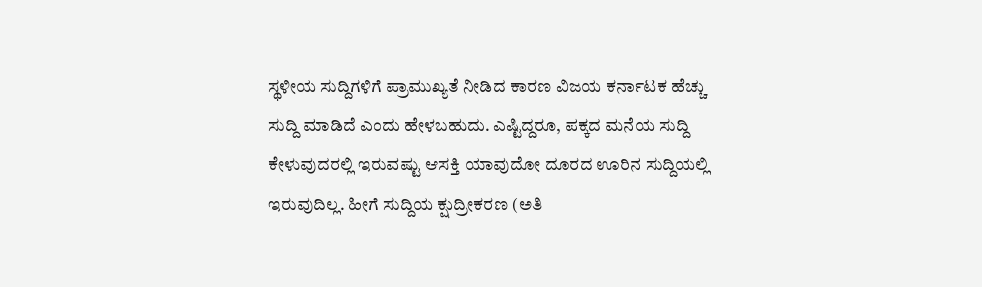ಸ್ಥಳೀಯ ಸುದ್ದಿಗಳಿಗೆ ಪ್ರಾಮುಖ್ಯತೆ ನೀಡಿದ ಕಾರಣ ವಿಜಯ ಕರ್ನಾಟಕ ಹೆಚ್ಚು ಸುದ್ದಿ ಮಾಡಿದೆ ಎಂದು ಹೇಳಬಹುದು. ಎಷ್ಟಿದ್ದರೂ, ಪಕ್ಕದ ಮನೆಯ ಸುದ್ದಿ ಕೇಳುವುದರಲ್ಲಿ ಇರುವಷ್ಟು ಆಸಕ್ತಿ ಯಾವುದೋ ದೂರದ ಊರಿನ ಸುದ್ದಿಯಲ್ಲಿ ಇರುವುದಿಲ್ಲ. ಹೀಗೆ ಸುದ್ದಿಯ ಕ್ಷುದ್ರೀಕರಣ (ಅತಿ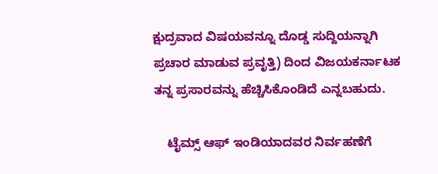ಕ್ಷುದ್ರವಾದ ವಿಷಯವನ್ನೂ ದೊಡ್ಡ ಸುದ್ದಿಯನ್ನಾಗಿ ಪ್ರಚಾರ ಮಾಡುವ ಪ್ರವೃತ್ತಿ) ದಿಂದ ವಿಜಯಕರ್ನಾಟಕ ತನ್ನ ಪ್ರಸಾರವನ್ನು ಹೆಚ್ಚಿಸಿಕೊಂಡಿದೆ ಎನ್ನಬಹುದು.

    ಟೈಮ್ಸ್‌ ಆಫ್‌ ಇಂಡಿಯಾದವರ ನಿರ್ವಹಣೆಗೆ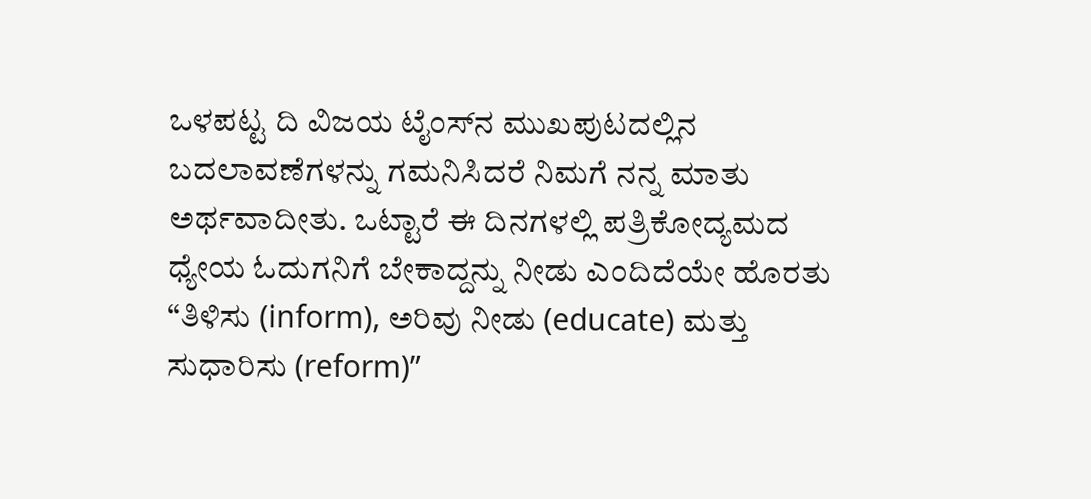ಒಳಪಟ್ಟ ದಿ ವಿಜಯ ಟೈಂಸ್‌ನ ಮುಖಪುಟದಲ್ಲಿನ ಬದಲಾವಣೆಗಳನ್ನು ಗಮನಿಸಿದರೆ ನಿಮಗೆ ನನ್ನ ಮಾತು ಅರ್ಥವಾದೀತು. ಒಟ್ಟಾರೆ ಈ ದಿನಗಳಲ್ಲಿ ಪತ್ರಿಕೋದ್ಯಮದ ಧ್ಯೇಯ ಓದುಗನಿಗೆ ಬೇಕಾದ್ದನ್ನು ನೀಡು ಎಂದಿದೆಯೇ ಹೊರತು “ತಿಳಿಸು (inform), ಅರಿವು ನೀಡು (educate) ಮತ್ತು ಸುಧಾರಿಸು (reform)”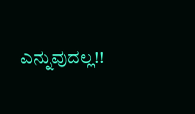ಎನ್ನುವುದಲ್ಲ!!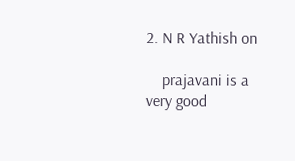2. N R Yathish on

    prajavani is a very good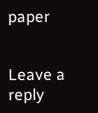paper


Leave a reply